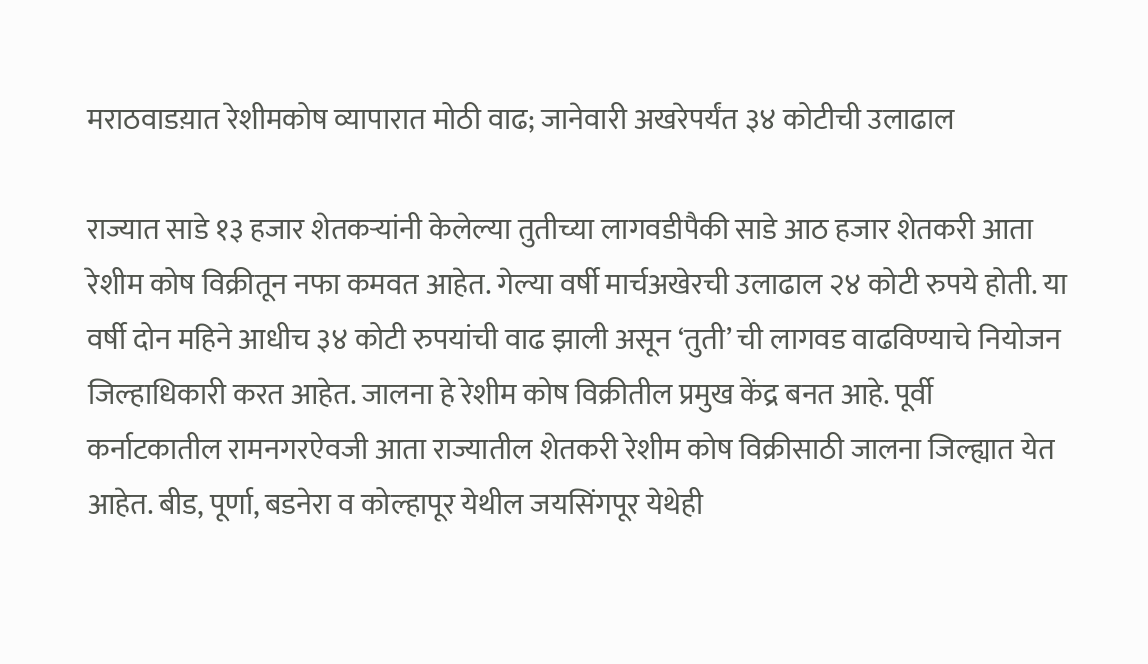मराठवाडय़ात रेशीमकोष व्यापारात मोठी वाढ; जानेवारी अखरेपर्यंत ३४ कोटीची उलाढाल

राज्यात साडे १३ हजार शेतकऱ्यांनी केलेल्या तुतीच्या लागवडीपैकी साडे आठ हजार शेतकरी आता रेशीम कोष विक्रीतून नफा कमवत आहेत. गेल्या वर्षी मार्चअखेरची उलाढाल २४ कोटी रुपये होती. या वर्षी दोन महिने आधीच ३४ कोटी रुपयांची वाढ झाली असून ‘तुती’ ची लागवड वाढविण्याचे नियोजन जिल्हाधिकारी करत आहेत. जालना हे रेशीम कोष विक्रीतील प्रमुख केंद्र बनत आहे. पूर्वी कर्नाटकातील रामनगरऐवजी आता राज्यातील शेतकरी रेशीम कोष विक्रीसाठी जालना जिल्ह्यात येत आहेत. बीड, पूर्णा, बडनेरा व कोल्हापूर येथील जयसिंगपूर येथेही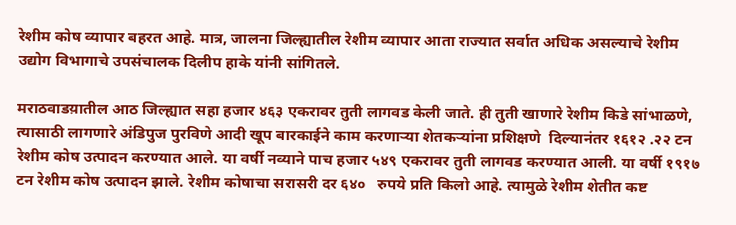रेशीम कोष व्यापार बहरत आहे. मात्र, जालना जिल्ह्यातील रेशीम व्यापार आता राज्यात सर्वात अधिक असल्याचे रेशीम उद्योग विभागाचे उपसंचालक दिलीप हाके यांनी सांगितले.

मराठवाडय़ातील आठ जिल्ह्यात सहा हजार ४६३ एकरावर तुती लागवड केली जाते. ही तुती खाणारे रेशीम किडे सांभाळणे, त्यासाठी लागणारे अंडिपुज पुरविणे आदी खूप बारकाईने काम करणाऱ्या शेतकऱ्यांना प्रशिक्षणे  दिल्यानंतर १६१२ .२२ टन रेशीम कोष उत्पादन करण्यात आले. या वर्षी नव्याने पाच हजार ५४९ एकरावर तुती लागवड करण्यात आली. या वर्षी १९१७ टन रेशीम कोष उत्पादन झाले. रेशीम कोषाचा सरासरी दर ६४०   रुपये प्रति किलो आहे. त्यामुळे रेशीम शेतीत कष्ट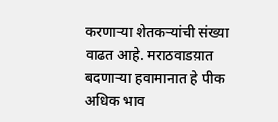करणाऱ्या शेतकऱ्यांची संख्या वाढत आहे. मराठवाडय़ात बदणाऱ्या हवामानात हे पीक अधिक भाव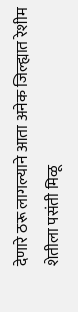देणारे ठरू लागल्याने आता अनेक जिल्ह्यात रेशीम शेतीला पसंती मिळू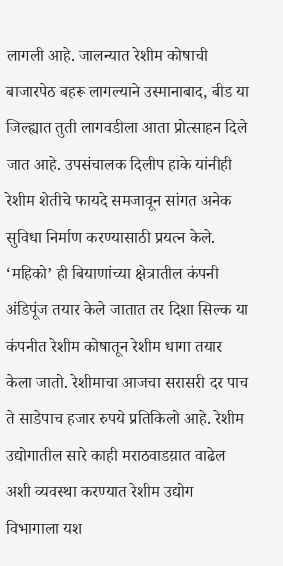लागली आहे. जालन्यात रेशीम कोषाची बाजारपेठ बहरू लागल्याने उस्मानाबाद, बीड या जिल्ह्यात तुती लागवडीला आता प्रोत्साहन दिले जात आहे. उपसंचालक दिलीप हाके यांनीही रेशीम शेतीचे फायदे समजावून सांगत अनेक सुविधा निर्माण करण्यासाठी प्रयत्न केले. ‘महिको’ ही बियाणांच्या क्षेत्रातील कंपनी अंडिपूंज तयार केले जातात तर दिशा सिल्क या कंपनीत रेशीम कोषातून रेशीम धागा तयार केला जातो. रेशीमाचा आजचा सरासरी दर पाच ते साडेपाच हजार रुपये प्रतिकिलो आहे. रेशीम उद्योगातील सारे काही मराठवाडय़ात वाढेल अशी व्यवस्था करण्यात रेशीम उद्योग विभागाला यश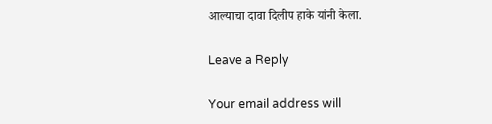आल्याचा दावा दिलीप हाके यांनी केला.

Leave a Reply

Your email address will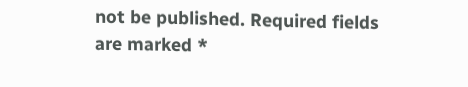not be published. Required fields are marked *